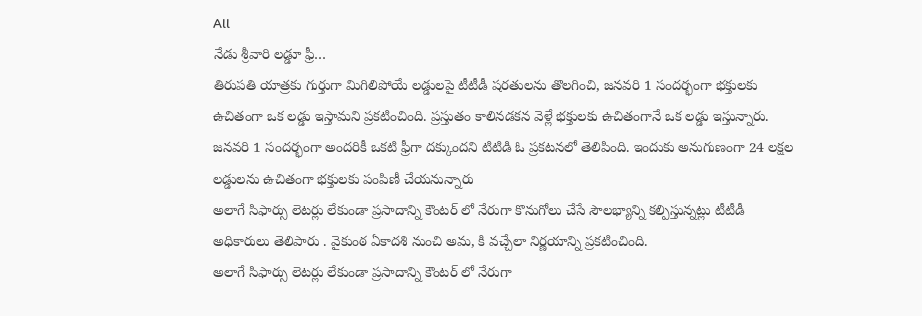All
నేడు శ్రీవారి లడ్డూ ఫ్రీ…
తిరుపతి యాత్రకు గుర్తుగా మిగిలిపోయే లడ్డులపై టీటీడీ షరతులను తొలగించి, జనవరి 1 సందర్భంగా భక్తులకు ఉచితంగా ఒక లడ్డు ఇస్తామని ప్రకటించింది. ప్రస్తుతం కాలినడకన వెళ్లే భక్తులకు ఉచితంగానే ఒక లడ్డు ఇస్తున్నారు. జనవరి 1 సందర్భంగా అందరికీ ఒకటి ఫ్రీగా దక్కుందని టిటిడి ఓ ప్రకటనలో తెలిపింది. ఇందుకు అనుగుణంగా 24 లక్షల లడ్డులను ఉచితంగా భక్తులకు పంపిణీ చేయనున్నారు
అలాగే సిఫార్సు లెటర్లు లేకుండా ప్రసాదాన్ని కౌంటర్ లో నేరుగా కొనుగోలు చేసే సౌలభ్యాన్ని కల్పిస్తున్నట్లు టీటీడీ అధికారులు తెలిపారు . వైకుంఠ ఏకాదశి నుంచి అమ, కి వచ్చేలా నిర్ణయాన్ని ప్రకటించింది.
అలాగే సిఫార్సు లెటర్లు లేకుండా ప్రసాదాన్ని కౌంటర్ లో నేరుగా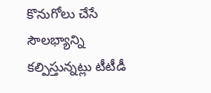కొనుగోలు చేసే సౌలభ్యాన్ని కల్పిస్తున్నట్లు టీటీడీ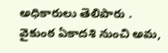అధికారులు తెలిపారు . వైకుంఠ ఏకాదశి నుంచి అమ,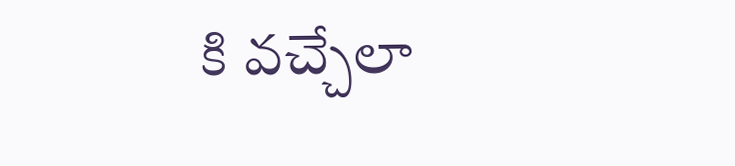కి వచ్చేలా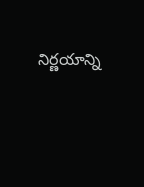నిర్ణయాన్ని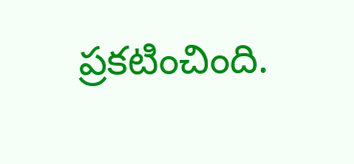ప్రకటించింది.